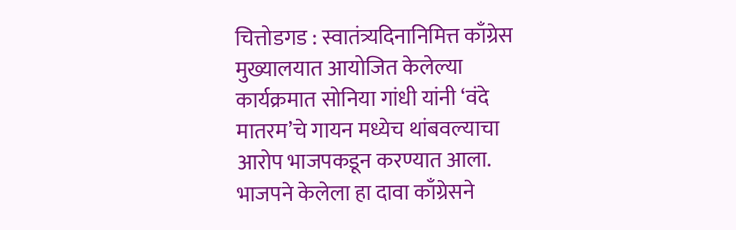चित्तोडगड : स्वातंत्र्यदिनानिमित्त काँग्रेस मुख्यालयात आयोजित केलेल्या कार्यक्रमात सोनिया गांधी यांनी ‘वंदे मातरम’चे गायन मध्येच थांबवल्याचा आरोप भाजपकडून करण्यात आला. भाजपने केलेला हा दावा काँग्रेसने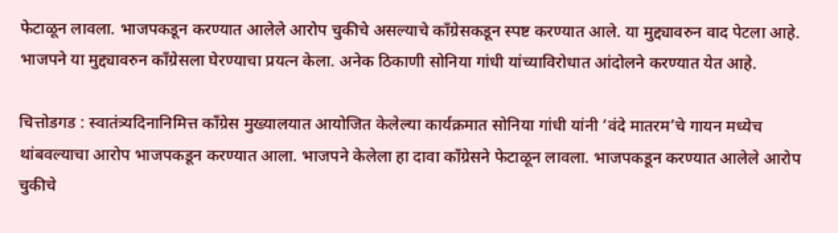फेटाळून लावला. भाजपकडून करण्यात आलेले आरोप चुकीचे असल्याचे काँग्रेसकडून स्पष्ट करण्यात आले. या मुद्द्यावरुन वाद पेटला आहे. भाजपने या मुद्द्यावरुन काँग्रेसला घेरण्याचा प्रयत्न केला. अनेक ठिकाणी सोनिया गांधी यांच्याविरोधात आंदोलने करण्यात येत आहे.

चित्तोडगड : स्वातंत्र्यदिनानिमित्त काँग्रेस मुख्यालयात आयोजित केलेल्या कार्यक्रमात सोनिया गांधी यांनी ‘वंदे मातरम’चे गायन मध्येच थांबवल्याचा आरोप भाजपकडून करण्यात आला. भाजपने केलेला हा दावा काँग्रेसने फेटाळून लावला. भाजपकडून करण्यात आलेले आरोप चुकीचे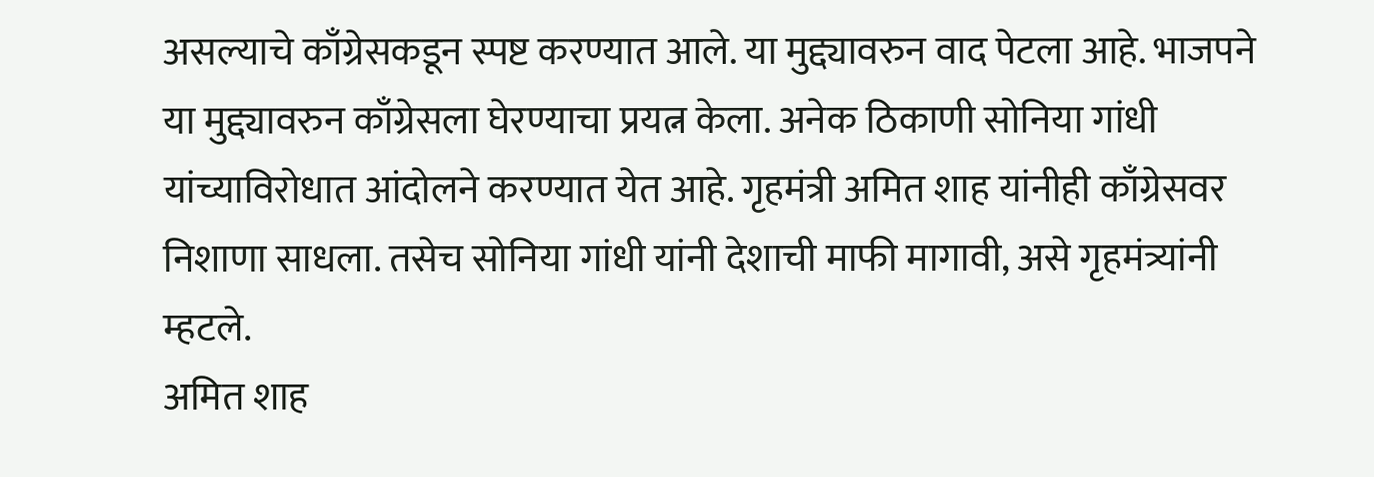असल्याचे काँग्रेसकडून स्पष्ट करण्यात आले. या मुद्द्यावरुन वाद पेटला आहे. भाजपने या मुद्द्यावरुन काँग्रेसला घेरण्याचा प्रयत्न केला. अनेक ठिकाणी सोनिया गांधी यांच्याविरोधात आंदोलने करण्यात येत आहे. गृहमंत्री अमित शाह यांनीही काँग्रेसवर निशाणा साधला. तसेच सोनिया गांधी यांनी देशाची माफी मागावी, असे गृहमंत्र्यांनी म्हटले.
अमित शाह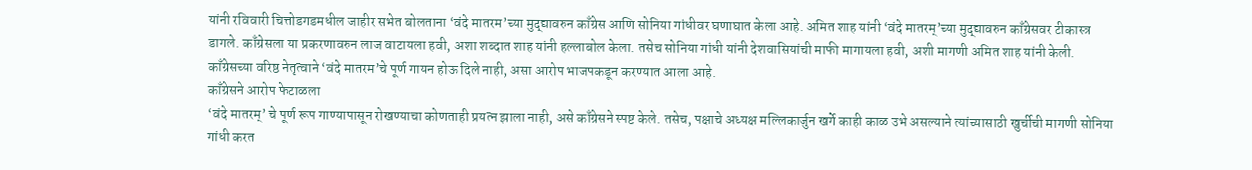यांनी रविवारी चित्तोडगडमधील जाहीर सभेत बोलताना ‘वंदे मातरम’च्या मुद्द्यावरुन काँग्रेस आणि सोनिया गांधीवर घणाघात केला आहे. अमित शाह यांनी ‘वंदे मातरम्’च्या मुद्द्यावरुन काँग्रेसवर टीकास्त्र डागले. काँग्रेसला या प्रकरणावरुन लाज वाटायला हवी, अशा शब्दात शाह यांनी हल्लाबोल केला. तसेच सोनिया गांधी यांनी देशवासियांची माफी मागायला हवी, अशी मागणी अमित शाह यांनी केली. काँग्रेसच्या वरिष्ठ नेतृत्वाने ‘वंदे मातरम’चे पूर्ण गायन होऊ दिले नाही, असा आरोप भाजपकडून करण्यात आला आहे.
काँग्रेसने आरोप फेटाळला
‘वंदे मातरम्’ चे पूर्ण रूप गाण्यापासून रोखण्याचा कोणताही प्रयत्न झाला नाही, असे काँग्रेसने स्पष्ट केले. तसेच, पक्षाचे अध्यक्ष मल्लिकार्जुन खर्गे काही काळ उभे असल्याने त्यांच्यासाठी खुर्चीची मागणी सोनिया गांधी करत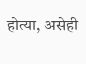होत्या, असेही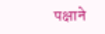पक्षाने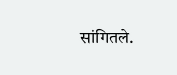सांगितले.